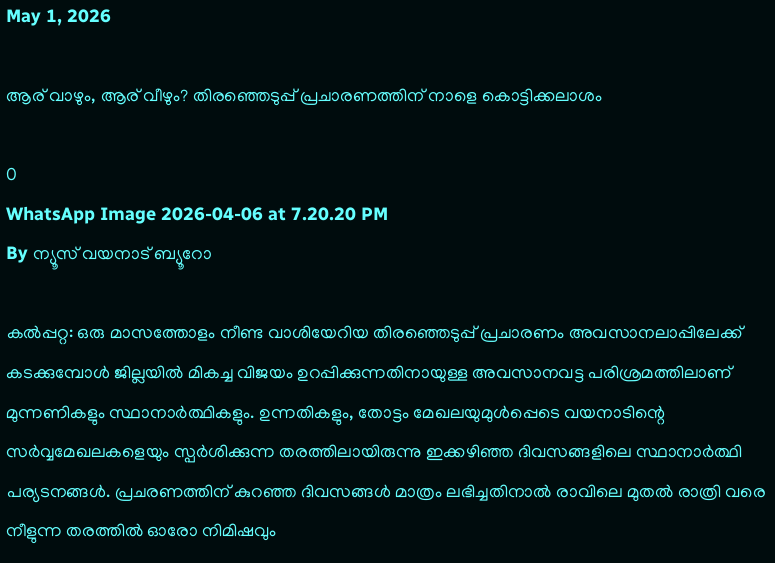May 1, 2026

ആര് വാഴും, ആര് വീഴും? തിരഞ്ഞെടുപ്പ് പ്രചാരണത്തിന് നാളെ കൊട്ടിക്കലാശം

0
WhatsApp Image 2026-04-06 at 7.20.20 PM
By ന്യൂസ് വയനാട് ബ്യൂറോ

കൽപ്പറ്റ: ഒരു മാസത്തോളം നീണ്ട വാശിയേറിയ തിരഞ്ഞെടുപ്പ്‌ പ്രചാരണം അവസാനലാപ്പിലേക്ക്‌ കടക്കുമ്പോൾ ജില്ലയിൽ മികച്ച വിജയം ഉറപ്പിക്കുന്നതിനായുള്ള അവസാനവട്ട പരിശ്രമത്തിലാണ് മുന്നണികളും സ്ഥാനാർത്ഥികളും. ഉന്നതികളും, തോട്ടം മേഖലയുമുൾപ്പെടെ വയനാടിന്റെ സർവ്വമേഖലകളെയും സ്പർശിക്കുന്ന തരത്തിലായിരുന്നു ഇക്കഴിഞ്ഞ ദിവസങ്ങളിലെ സ്ഥാനാർത്ഥി പര്യടനങ്ങൾ. പ്രചരണത്തിന് കുറഞ്ഞ ദിവസങ്ങൾ മാത്രം ലഭിച്ചതിനാൽ രാവിലെ മുതൽ രാത്രി വരെ നീളുന്ന തരത്തിൽ ഓരോ നിമിഷവും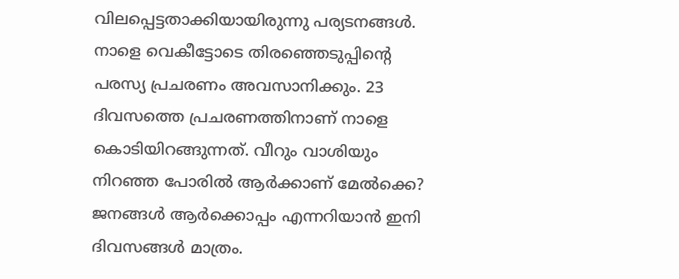വിലപ്പെട്ടതാക്കിയായിരുന്നു പര്യടനങ്ങൾ. നാളെ വെകീട്ടോടെ തിരഞ്ഞെടുപ്പിന്റെ പരസ്യ പ്രചരണം അവസാനിക്കും. 23 ദിവസത്തെ പ്രചരണത്തിനാണ് നാളെ കൊടിയിറങ്ങുന്നത്. വീറും വാശിയും നിറഞ്ഞ പോരിൽ ആർക്കാണ് മേൽക്കെ? ജനങ്ങൾ ആർക്കൊപ്പം എന്നറിയാൻ ഇനി ദിവസങ്ങൾ മാത്രം.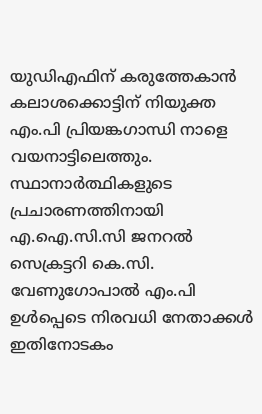യുഡിഎഫിന് കരുത്തേകാൻ കലാശക്കൊട്ടിന് നിയുക്ത എം.പി പ്രിയങ്കഗാന്ധി നാളെ വയനാട്ടിലെത്തും. സ്ഥാനാർത്ഥികളുടെ പ്രചാരണത്തിനായി എ.ഐ.സി.സി ജനറൽ സെക്രട്ടറി കെ.സി. വേണുഗോപാൽ എം.പി ഉൾ‍പ്പെടെ നിരവധി നേതാക്കൾ ഇതിനോടകം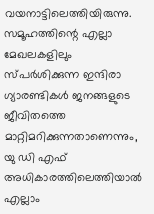വയനാട്ടിലെത്തിയിരുന്നു. സമൂഹത്തിന്റെ എല്ലാ മേഖലകളിലും സ്പർശിക്കുന്ന ഇന്ദിരാ ഗ്യാരണ്ടികൾ ജനങ്ങളുടെ ജീവിതത്തെ മാറ്റിമറിക്കുന്നതാണെന്നും, യു ഡി എഫ് അധികാരത്തിലെത്തിയാൽ എല്ലാം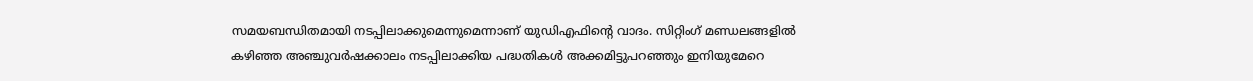സമയബന്ധിതമായി നടപ്പിലാക്കുമെന്നുമെന്നാണ് യുഡിഎഫിന്റെ വാദം. സിറ്റിംഗ് മണ്ഡലങ്ങളിൽ കഴിഞ്ഞ അഞ്ചുവർഷക്കാലം നടപ്പിലാക്കിയ പദ്ധതികൾ അക്കമിട്ടുപറഞ്ഞും ഇനിയുമേറെ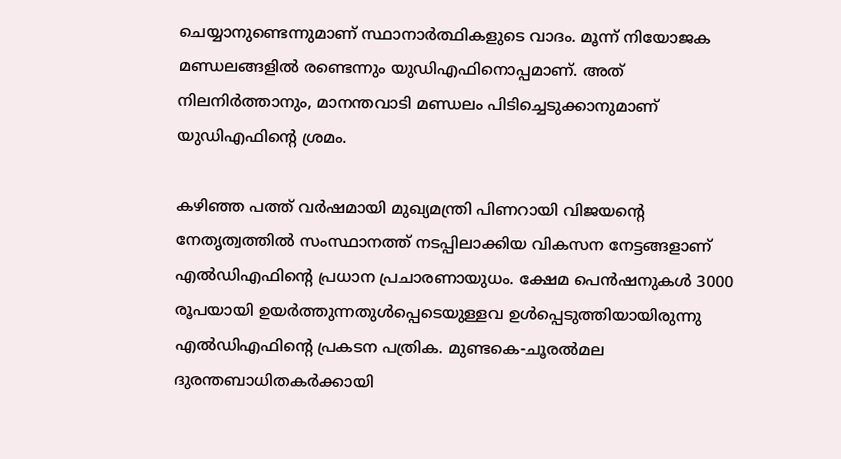ചെയ്യാനുണ്ടെന്നുമാണ് സ്ഥാനാർത്ഥികളുടെ വാദം. മൂന്ന് നിയോജക മണ്ഡലങ്ങളിൽ രണ്ടെന്നും യുഡിഎഫിനൊപ്പമാണ്. അത് നിലനിർത്താനും, മാനന്തവാടി മണ്ഡലം പിടിച്ചെടുക്കാനുമാണ് യുഡിഎഫിന്റെ ശ്രമം.

കഴിഞ്ഞ പത്ത് വർഷമായി മുഖ്യമന്ത്രി പിണറായി വിജയന്റെ നേതൃത്വത്തിൽ സംസ്ഥാനത്ത് നടപ്പിലാക്കിയ വികസന നേട്ടങ്ങളാണ് എൽഡിഎഫിന്റെ പ്രധാന പ്രചാരണായുധം. ക്ഷേമ പെൻഷനുകൾ 3000 രൂപയായി ഉയർത്തുന്നതുൾപ്പെടെയുള്ളവ ഉൾപ്പെടുത്തിയായിരുന്നു എൽഡിഎഫിന്റെ പ്രകടന പത്രിക. മുണ്ടകെ-ചൂരൽമല ദുരന്തബാധിതകർക്കായി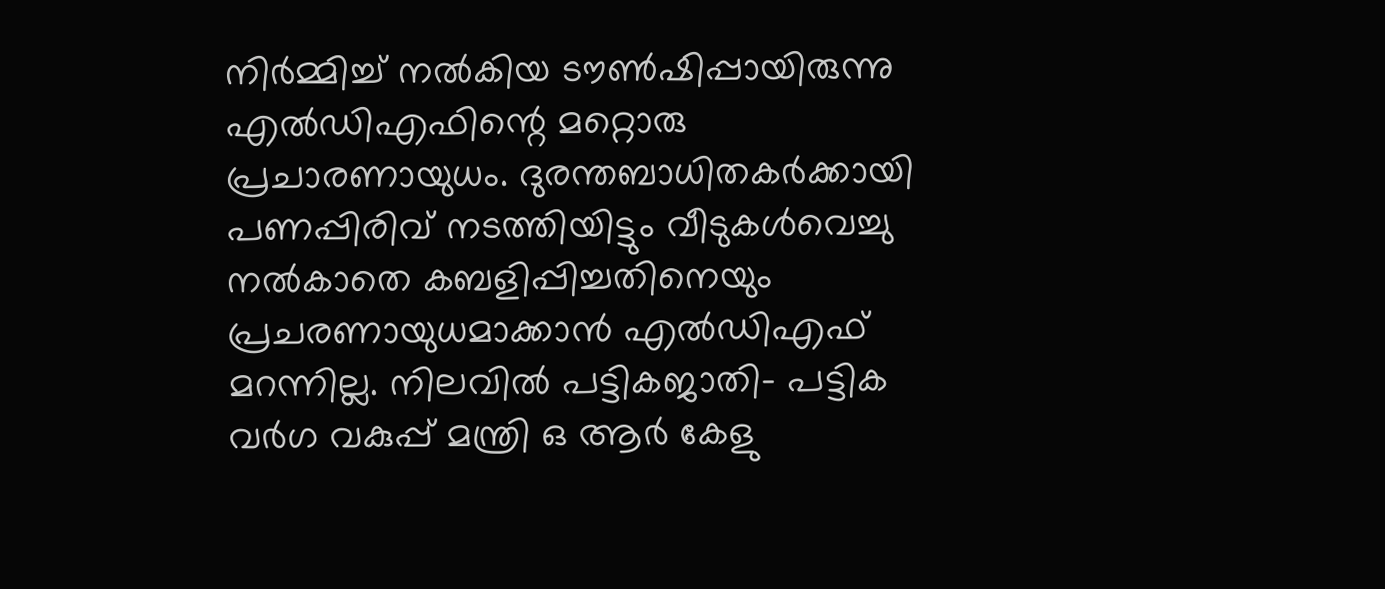നിർമ്മിച്ച് നൽകിയ ടൗൺഷിപ്പായിരുന്നു എൽഡിഎഫിന്റെ മറ്റൊരു പ്രചാരണായുധം. ദുരന്തബാധിതകർക്കായി പണപ്പിരിവ് നടത്തിയിട്ടും വീടുകൾവെച്ചു നൽകാതെ കബളിപ്പിച്ചതിനെയും പ്രചരണായുധമാക്കാൻ എൽഡിഎഫ് മറന്നില്ല. നിലവിൽ പട്ടികജാതി- പട്ടിക വർഗ വകുപ്പ് മന്ത്രി ഒ ആർ കേളു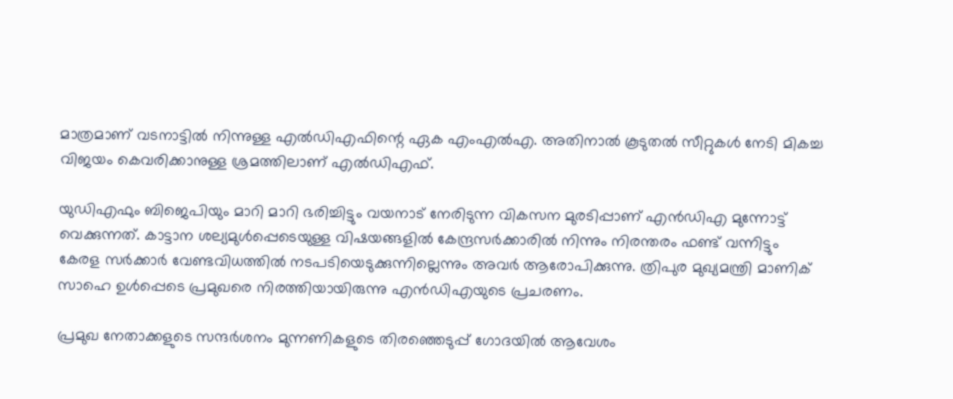മാത്രമാണ് വടനാട്ടിൽ നിന്നുള്ള എൽഡിഎഫിന്റെ ഏക എംഎൽഎ. അതിനാൽ കൂടുതൽ സീറ്റുകൾ നേടി മികച്ച വിജയം കെവരിക്കാനുള്ള ശ്രമത്തിലാണ് എൽഡിഎഫ്.

യുഡിഎഫും ബിജെപിയും മാറി മാറി ഭരിച്ചിട്ടും വയനാട് നേരിടുന്ന വികസന മുരടിപ്പാണ് എൻഡിഎ മുന്നോട്ട് വെക്കുന്നത്. കാട്ടാന ശല്യമുൾപ്പെടെയുള്ള വിഷയങ്ങളിൽ കേന്ദ്രസർക്കാരിൽ നിന്നും നിരന്തരം ഫണ്ട് വന്നിട്ടും കേരള സർക്കാർ വേണ്ടവിധത്തിൽ നടപടിയെടുക്കുന്നില്ലെന്നും അവർ ആരോപിക്കുന്നു. ത്രിപുര മുഖ്യമന്ത്രി മാണിക് സാഹെ ഉൾപ്പെടെ പ്രമുഖരെ നിരത്തിയായിരുന്നു എൻഡിഎയുടെ പ്രചരണം.

പ്രമുഖ നേതാക്കളുടെ സന്ദർശനം മുന്നണികളുടെ തിരഞ്ഞെടുപ്പ് ഗോദയിൽ ആവേശം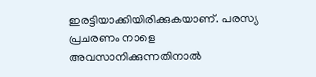ഇരട്ടിയാക്കിയിരിക്കുകയാണ്. പരസ്യ പ്രചരണം നാളെ അവസാനിക്കുന്നതിനാൽ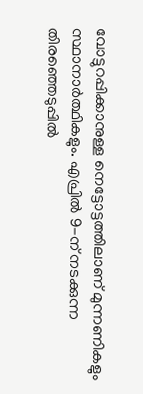വോട്ടുറപ്പിക്കാനുള്ള നെട്ടോട്ടത്തിലാണ് മുന്നണികളും സ്ഥാനാർത്ഥികളും. എപ്രിൽ 9-ന് നടക്കുന്ന തിരഞ്ഞെടുപ്പിൽ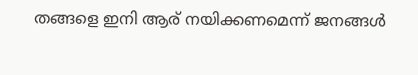തങ്ങളെ ഇനി ആര് നയിക്കണമെന്ന് ജനങ്ങൾ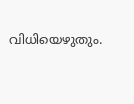വിധിയെഴുതും.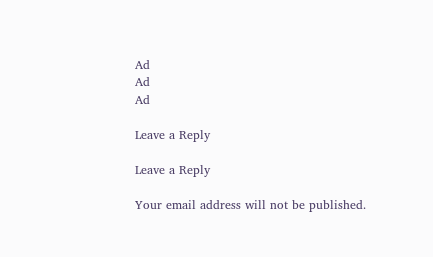Ad
Ad
Ad

Leave a Reply

Leave a Reply

Your email address will not be published.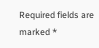Required fields are marked *